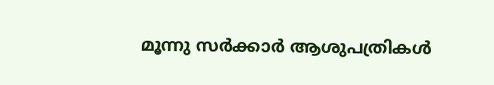മൂന്നു സര്‍ക്കാര്‍ ആശുപത്രികള്‍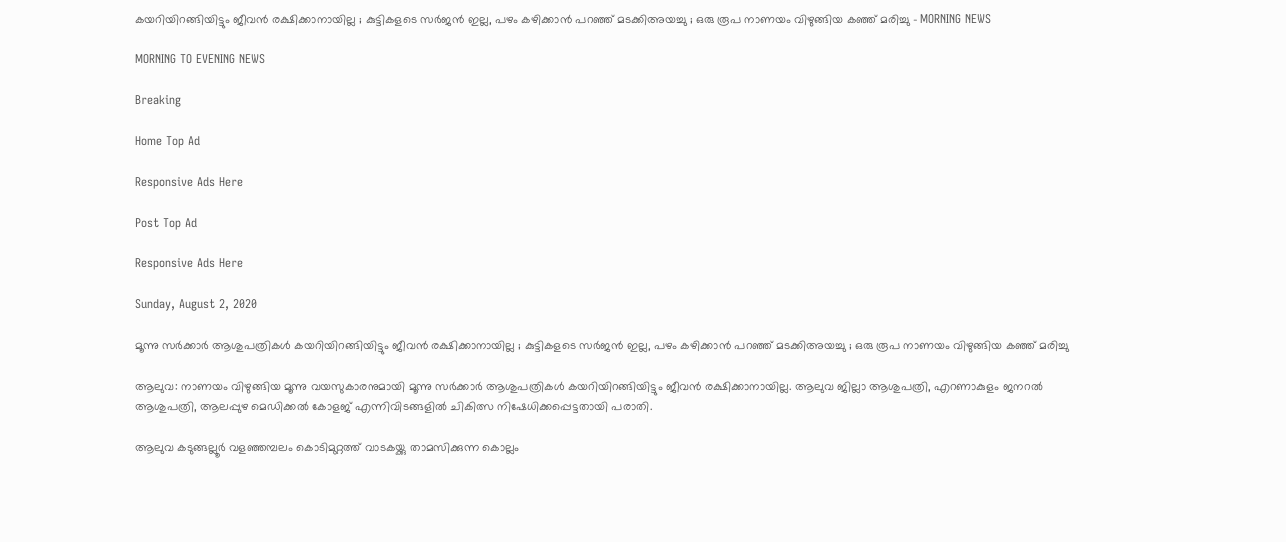കയറിയിറങ്ങിയിട്ടും ജീവന്‍ രക്ഷിക്കാനായില്ല ; കുട്ടികളടെ സര്‍ജന്‍ ഇല്ല, പഴം കഴിക്കാന്‍ പറഞ്ഞ് മടക്കിഅയച്ചു ; ഒരു രൂപ നാണയം വിഴുങ്ങിയ കഞ്ഞ് മരിച്ചു - MORNING NEWS

MORNING TO EVENING NEWS

Breaking

Home Top Ad

Responsive Ads Here

Post Top Ad

Responsive Ads Here

Sunday, August 2, 2020

മൂന്നു സര്‍ക്കാര്‍ ആശുപത്രികള്‍ കയറിയിറങ്ങിയിട്ടും ജീവന്‍ രക്ഷിക്കാനായില്ല ; കുട്ടികളടെ സര്‍ജന്‍ ഇല്ല, പഴം കഴിക്കാന്‍ പറഞ്ഞ് മടക്കിഅയച്ചു ; ഒരു രൂപ നാണയം വിഴുങ്ങിയ കഞ്ഞ് മരിച്ചു

ആലുവ: നാണയം വിഴുങ്ങിയ മൂന്നു വയസുകാരനുമായി മൂന്നു സര്‍ക്കാര്‍ ആശുപത്രികള്‍ കയറിയിറങ്ങിയിട്ടും ജീവന്‍ രക്ഷിക്കാനായില്ല. ആലുവ ജില്ലാ ആശുപത്രി, എറണാകുളം ജനറല്‍ ആശുപത്രി, ആലപ്പുഴ മെഡിക്കല്‍ കോളജ് എന്നിവിടങ്ങളില്‍ ചികിത്സ നിഷേധിക്കപ്പെട്ടതായി പരാതി.

ആലുവ കടുങ്ങല്ലൂര്‍ വളഞ്ഞമ്പലം കൊടിമുറ്റത്ത് വാടകയ്ക്കു താമസിക്കുന്ന കൊല്ലം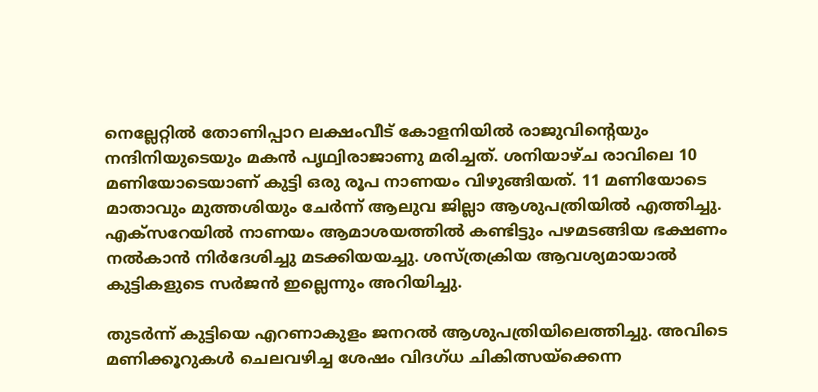നെല്ലേറ്റില്‍ തോണിപ്പാറ ലക്ഷംവീട് കോളനിയില്‍ രാജുവിന്റെയും നന്ദിനിയുടെയും മകന്‍ പൃഥ്വിരാജാണു മരിച്ചത്. ശനിയാഴ്ച രാവിലെ 10 മണിയോടെയാണ് കുട്ടി ഒരു രൂപ നാണയം വിഴുങ്ങിയത്. 11 മണിയോടെ മാതാവും മുത്തശിയും ചേര്‍ന്ന് ആലുവ ജില്ലാ ആശുപത്രിയില്‍ എത്തിച്ചു. എക്‌സറേയില്‍ നാണയം ആമാശയത്തില്‍ കണ്ടിട്ടും പഴമടങ്ങിയ ഭക്ഷണം നല്‍കാന്‍ നിര്‍ദേശിച്ചു മടക്കിയയച്ചു. ശസ്ത്രക്രിയ ആവശ്യമായാല്‍ കുട്ടികളുടെ സര്‍ജന്‍ ഇല്ലെന്നും അറിയിച്ചു.

തുടര്‍ന്ന് കുട്ടിയെ എറണാകുളം ജനറല്‍ ആശുപത്രിയിലെത്തിച്ചു. അവിടെ മണിക്കൂറുകള്‍ ചെലവഴിച്ച ശേഷം വിദഗ്ധ ചികിത്സയ്‌ക്കെന്ന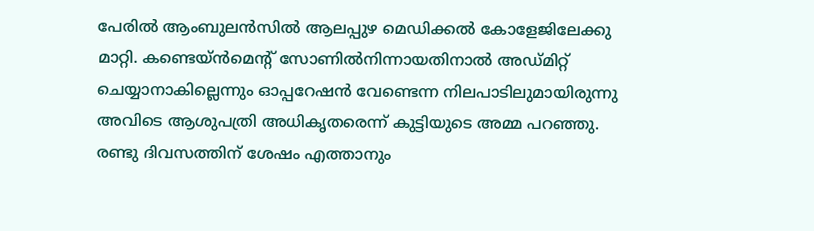പേരില്‍ ആംബുലന്‍സില്‍ ആലപ്പുഴ മെഡിക്കല്‍ കോളേജിലേക്കു മാറ്റി. കണ്ടെയ്ന്‍മെന്റ് സോണില്‍നിന്നായതിനാല്‍ അഡ്മിറ്റ് ചെയ്യാനാകില്ലെന്നും ഓപ്പറേഷന്‍ വേണ്ടെന്ന നിലപാടിലുമായിരുന്നു അവിടെ ആശുപത്രി അധികൃതരെന്ന് കുട്ടിയുടെ അമ്മ പറഞ്ഞു. രണ്ടു ദിവസത്തിന് ശേഷം എത്താനും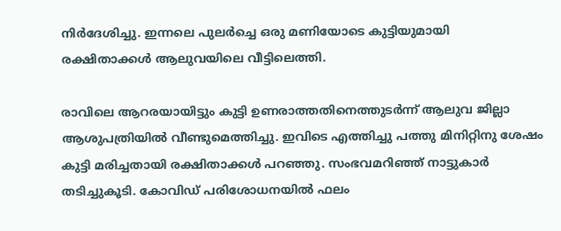നിര്‍ദേശിച്ചു. ഇന്നലെ പുലര്‍ച്ചെ ഒരു മണിയോടെ കുട്ടിയുമായി രക്ഷിതാക്കള്‍ ആലുവയിലെ വീട്ടിലെത്തി.

രാവിലെ ആറരയായിട്ടും കുട്ടി ഉണരാത്തതിനെത്തുടര്‍ന്ന് ആലുവ ജില്ലാ ആശുപത്രിയില്‍ വീണ്ടുമെത്തിച്ചു. ഇവിടെ എത്തിച്ചു പത്തു മിനിറ്റിനു ശേഷം കുട്ടി മരിച്ചതായി രക്ഷിതാക്കള്‍ പറഞ്ഞു. സംഭവമറിഞ്ഞ് നാട്ടുകാര്‍ തടിച്ചുകൂടി. കോവിഡ് പരിശോധനയില്‍ ഫലം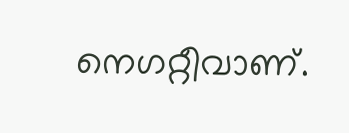നെഗറ്റീവാണ്.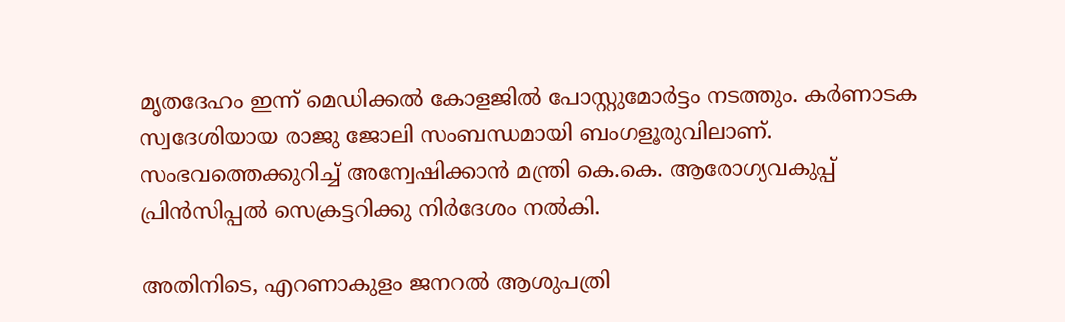മൃതദേഹം ഇന്ന് മെഡിക്കല്‍ കോളജില്‍ പോസ്റ്റുമോര്‍ട്ടം നടത്തും. കര്‍ണാടക സ്വദേശിയായ രാജു ജോലി സംബന്ധമായി ബംഗളൂരുവിലാണ്. സംഭവത്തെക്കുറിച്ച് അന്വേഷിക്കാന്‍ മന്ത്രി കെ.കെ. ആരോഗ്യവകുപ്പ് പ്രിന്‍സിപ്പല്‍ സെക്രട്ടറിക്കു നിര്‍ദേശം നല്‍കി.

അതിനിടെ, എറണാകുളം ജനറല്‍ ആശുപത്രി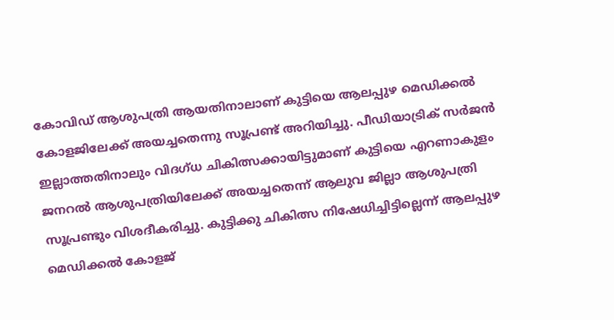കോവിഡ് ആശുപത്രി ആയതിനാലാണ് കുട്ടിയെ ആലപ്പുഴ മെഡിക്കല്‍ കോളജിലേക്ക് അയച്ചതെന്നു സൂപ്രണ്ട് അറിയിച്ചു. പീഡിയാട്രിക് സര്‍ജന്‍ ഇല്ലാത്തതിനാലും വിദഗ്ധ ചികിത്സക്കായിട്ടുമാണ് കുട്ടിയെ എറണാകുളം ജനറല്‍ ആശുപത്രിയിലേക്ക് അയച്ചതെന്ന് ആലുവ ജില്ലാ ആശുപത്രി സൂപ്രണ്ടും വിശദീകരിച്ചു. കുട്ടിക്കു ചികിത്സ നിഷേധിച്ചിട്ടില്ലെന്ന് ആലപ്പുഴ മെഡിക്കല്‍ കോളജ്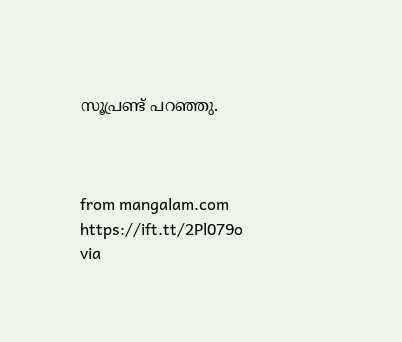സൂപ്രണ്ട് പറഞ്ഞു.



from mangalam.com https://ift.tt/2Pl079o
via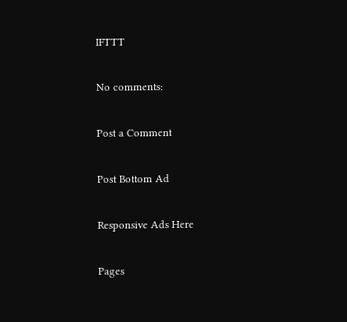IFTTT

No comments:

Post a Comment

Post Bottom Ad

Responsive Ads Here

Pages